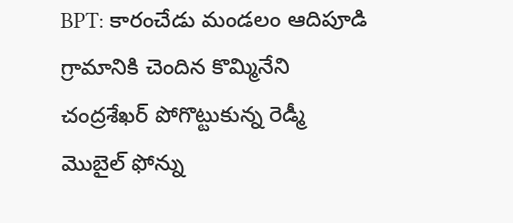BPT: కారంచేడు మండలం ఆదిపూడి గ్రామానికి చెందిన కొమ్మినేని చంద్రశేఖర్ పోగొట్టుకున్న రెడ్మీ మొబైల్ ఫోన్ను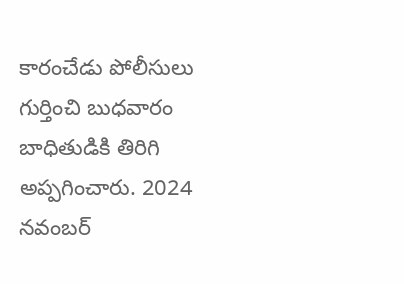కారంచేడు పోలీసులు గుర్తించి బుధవారం బాధితుడికి తిరిగి అప్పగించారు. 2024 నవంబర్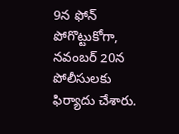9న ఫోన్ పోగొట్టుకోగా, నవంబర్ 20న పోలీసులకు ఫిర్యాదు చేశారు.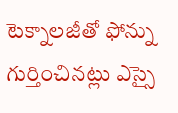టెక్నాలజీతో ఫోన్ను గుర్తించినట్లు ఎస్సై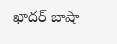ఖాదర్ బాషా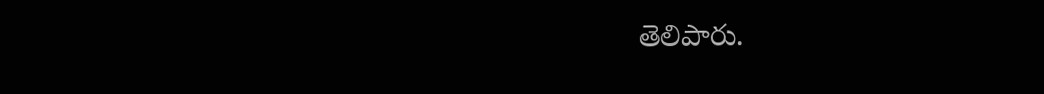తెలిపారు.